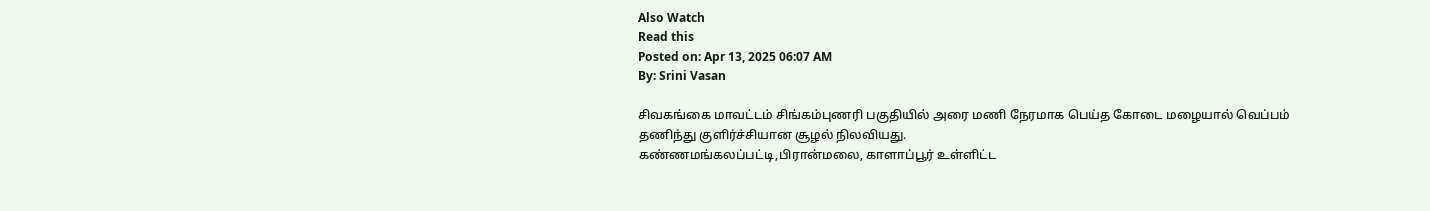Also Watch
Read this
Posted on: Apr 13, 2025 06:07 AM
By: Srini Vasan

சிவகங்கை மாவட்டம் சிங்கம்புணரி பகுதியில் அரை மணி நேரமாக பெய்த கோடை மழையால் வெப்பம் தணிந்து குளிர்ச்சியான சூழல் நிலவியது.
கண்ணமங்கலப்பட்டி,பிரான்மலை, காளாப்பூர் உள்ளிட்ட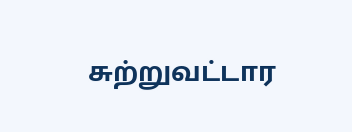சுற்றுவட்டார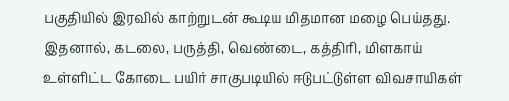பகுதியில் இரவில் காற்றுடன் கூடிய மிதமான மழை பெய்தது.
இதனால், கடலை, பருத்தி, வெண்டை, கத்திரி, மிளகாய் உள்ளிட்ட கோடை பயிர் சாகுபடியில் ஈடுபட்டுள்ள விவசாயிகள்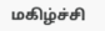மகிழ்ச்சி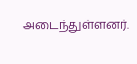அடைந்துள்ளனர்.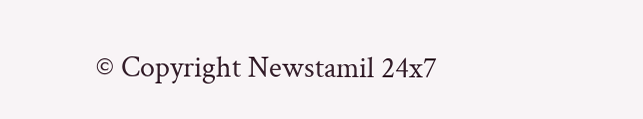© Copyright Newstamil 24x7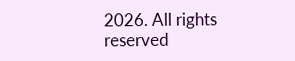2026. All rights reserved